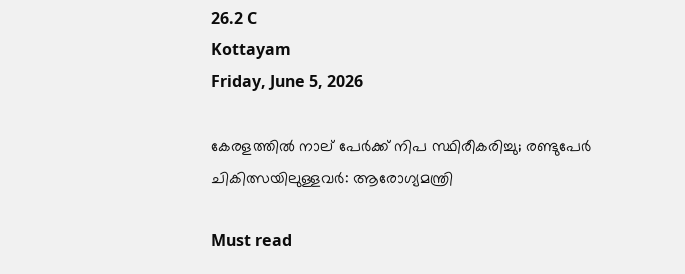26.2 C
Kottayam
Friday, June 5, 2026

കേരളത്തിൽ നാല് പേർക്ക് നിപ സ്ഥിരീകരിച്ചു; രണ്ടുപേർ ചികിത്സയിലുള്ളവർ: ആരോഗ്യമന്ത്രി

Must read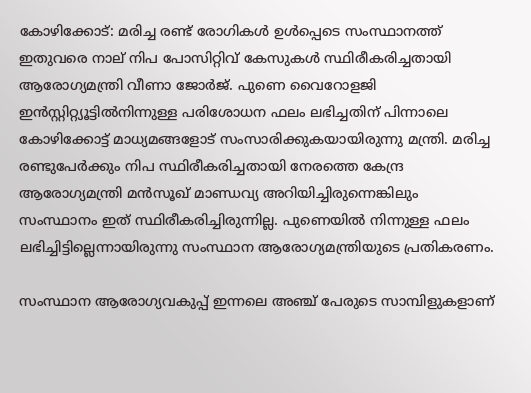കോഴിക്കോട്: മരിച്ച രണ്ട് രോഗികൾ ഉൾപ്പെടെ സംസ്ഥാനത്ത് ഇതുവരെ നാല് നിപ പോസിറ്റിവ് കേസുകൾ സ്ഥിരീകരിച്ചതായി ആരോഗ്യമന്ത്രി വീണാ ജോർജ്. പുണെ വൈറോളജി ഇൻസ്റ്റിറ്റ്യൂട്ടിൽനിന്നുള്ള പരിശോധന ഫലം ലഭിച്ചതിന് പിന്നാലെ കോഴിക്കോട്ട് മാധ്യമങ്ങളോട് സംസാരിക്കുകയായിരുന്നു മന്ത്രി. മരിച്ച രണ്ടുപേർക്കും നിപ സ്ഥിരീകരിച്ചതായി നേരത്തെ കേന്ദ്ര ആരോഗ്യമന്ത്രി മൻസൂഖ് മാണ്ഡവ്യ അറിയിച്ചിരുന്നെങ്കിലും സംസ്ഥാനം ഇത് സ്ഥിരീകരിച്ചിരുന്നില്ല. പുണെയിൽ നിന്നുള്ള ഫലം ലഭിച്ചിട്ടില്ലെന്നായിരുന്നു സംസ്ഥാന ആരോഗ്യമന്ത്രിയുടെ പ്രതികരണം.

സംസ്ഥാന ആരോഗ്യവകുപ്പ്‌ ഇന്നലെ അഞ്ച് പേരുടെ സാമ്പിളുകളാണ്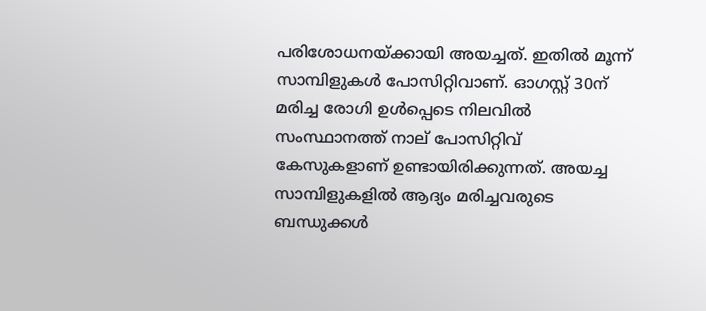പരിശോധനയ്ക്കായി അയച്ചത്. ഇതിൽ മൂന്ന് സാമ്പിളുകൾ പോസിറ്റിവാണ്. ഓഗസ്റ്റ് 30ന് മരിച്ച രോഗി ഉൾപ്പെടെ നിലവിൽ സംസ്ഥാനത്ത് നാല് പോസിറ്റിവ് കേസുകളാണ് ഉണ്ടായിരിക്കുന്നത്. അയച്ച സാമ്പിളുകളിൽ ആദ്യം മരിച്ചവരുടെ ബന്ധുക്കൾ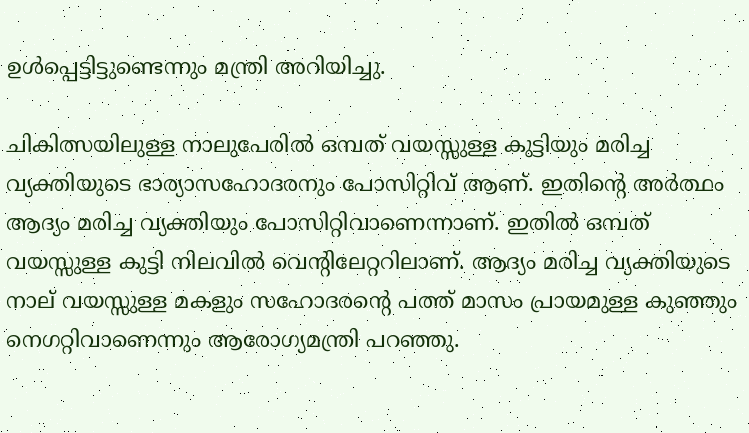ഉൾപ്പെട്ടിട്ടുണ്ടെന്നും മന്ത്രി അറിയിച്ചു.

ചികിത്സയിലുള്ള നാലുപേരിൽ ഒമ്പത് വയസ്സുള്ള കുട്ടിയും മരിച്ച വ്യക്തിയുടെ ഭാര്യാസഹോദരനും പോസിറ്റിവ് ആണ്. ഇതിന്റെ അർത്ഥം ആദ്യം മരിച്ച വ്യക്തിയും പോസിറ്റിവാണെന്നാണ്. ഇതിൽ ഒമ്പത് വയസ്സുള്ള കുട്ടി നിലവിൽ വെന്റിലേറ്ററിലാണ്. ആദ്യം മരിച്ച വ്യക്തിയുടെ നാല് വയസ്സുള്ള മകളും സഹോദരന്റെ പത്ത് മാസം പ്രായമുള്ള കുഞ്ഞും നെഗറ്റിവാണെന്നും ആരോഗ്യമന്ത്രി പറഞ്ഞു.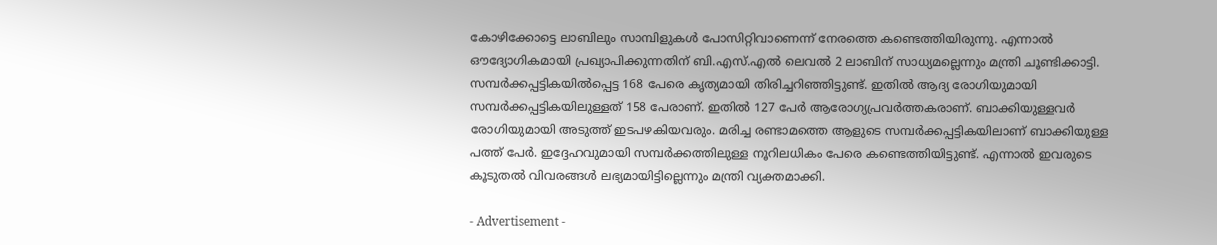കോഴിക്കോട്ടെ ലാബിലും സാമ്പിളുകൾ പോസിറ്റിവാണെന്ന് നേരത്തെ കണ്ടെത്തിയിരുന്നു. എന്നാൽ ഔദ്യോഗികമായി പ്രഖ്യാപിക്കുന്നതിന് ബി.എസ്.എൽ ലെവൽ 2 ലാബിന് സാധ്യമല്ലെന്നും മന്ത്രി ചൂണ്ടിക്കാട്ടി. സമ്പർക്കപ്പട്ടികയിൽപ്പെട്ട 168 പേരെ കൃത്യമായി തിരിച്ചറിഞ്ഞിട്ടുണ്ട്. ഇതിൽ ആദ്യ രോഗിയുമായി സമ്പർക്കപ്പട്ടികയിലുള്ളത് 158 പേരാണ്. ഇതിൽ 127 പേർ ആരോഗ്യപ്രവർത്തകരാണ്. ബാക്കിയുള്ളവർ രോഗിയുമായി അടുത്ത് ഇടപഴകിയവരും. മരിച്ച രണ്ടാമത്തെ ആളുടെ സമ്പർക്കപ്പട്ടികയിലാണ് ബാക്കിയുള്ള പത്ത് പേർ. ഇദ്ദേഹവുമായി സമ്പർക്കത്തിലുള്ള നൂറിലധികം പേരെ കണ്ടെത്തിയിട്ടുണ്ട്. എന്നാൽ ഇവരുടെ കൂടുതൽ വിവരങ്ങൾ ലഭ്യമായിട്ടില്ലെന്നും മന്ത്രി വ്യക്തമാക്കി.

- Advertisement -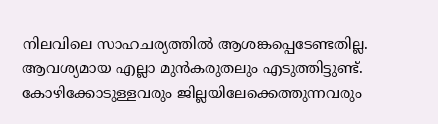നിലവിലെ സാഹചര്യത്തിൽ ആശങ്കപ്പെടേണ്ടതില്ല. ആവശ്യമായ എല്ലാ മുൻകരുതലും എടുത്തിട്ടുണ്ട്. കോഴിക്കോടുള്ളവരും ജില്ലയിലേക്കെത്തുന്നവരും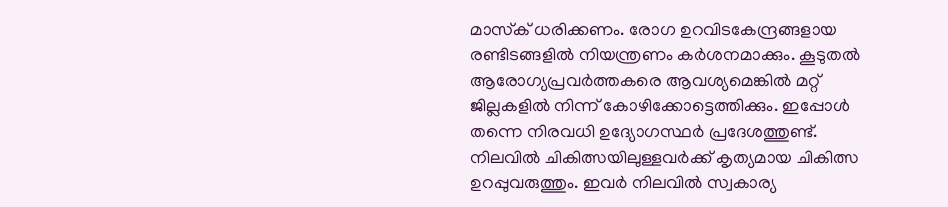മാസ്‌ക് ധരിക്കണം. രോഗ ഉറവിടകേന്ദ്രങ്ങളായ രണ്ടിടങ്ങളിൽ നിയന്ത്രണം കർശനമാക്കും. കൂടുതൽ ആരോഗ്യപ്രവർത്തകരെ ആവശ്യമെങ്കിൽ മറ്റ് ജില്ലകളിൽ നിന്ന് കോഴിക്കോട്ടെത്തിക്കും. ഇപ്പോൾ തന്നെ നിരവധി ഉദ്യോഗസ്ഥർ പ്രദേശത്തുണ്ട്. നിലവിൽ ചികിത്സയിലുള്ളവർക്ക് കൃത്യമായ ചികിത്സ ഉറപ്പുവരുത്തും. ഇവർ നിലവിൽ സ്വകാര്യ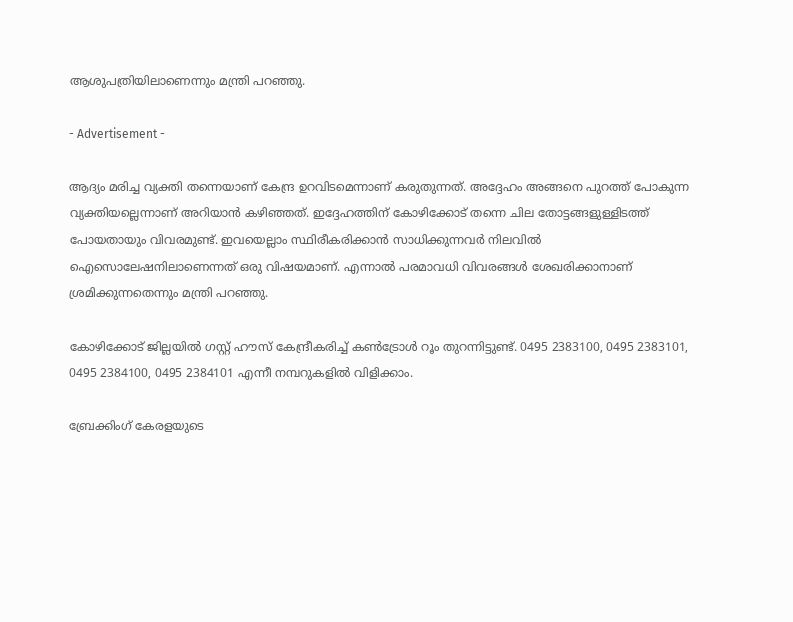ആശുപത്രിയിലാണെന്നും മന്ത്രി പറഞ്ഞു.

- Advertisement -

ആദ്യം മരിച്ച വ്യക്തി തന്നെയാണ് കേന്ദ്ര ഉറവിടമെന്നാണ് കരുതുന്നത്. അദ്ദേഹം അങ്ങനെ പുറത്ത് പോകുന്ന വ്യക്തിയല്ലെന്നാണ് അറിയാൻ കഴിഞ്ഞത്. ഇദ്ദേഹത്തിന് കോഴിക്കോട് തന്നെ ചില തോട്ടങ്ങളുള്ളിടത്ത് പോയതായും വിവരമുണ്ട്. ഇവയെല്ലാം സ്ഥിരീകരിക്കാൻ സാധിക്കുന്നവർ നിലവിൽ ഐസൊലേഷനിലാണെന്നത് ഒരു വിഷയമാണ്. എന്നാൽ പരമാവധി വിവരങ്ങൾ ശേഖരിക്കാനാണ് ശ്രമിക്കുന്നതെന്നും മന്ത്രി പറഞ്ഞു.

കോഴിക്കോട് ജില്ലയിൽ ഗസ്റ്റ് ഹൗസ് കേന്ദ്രീകരിച്ച് കൺട്രോൾ റൂം തുറന്നിട്ടുണ്ട്. 0495 2383100, 0495 2383101, 0495 2384100, 0495 2384101 എന്നീ നമ്പറുകളിൽ വിളിക്കാം.

ബ്രേക്കിംഗ് കേരളയുടെ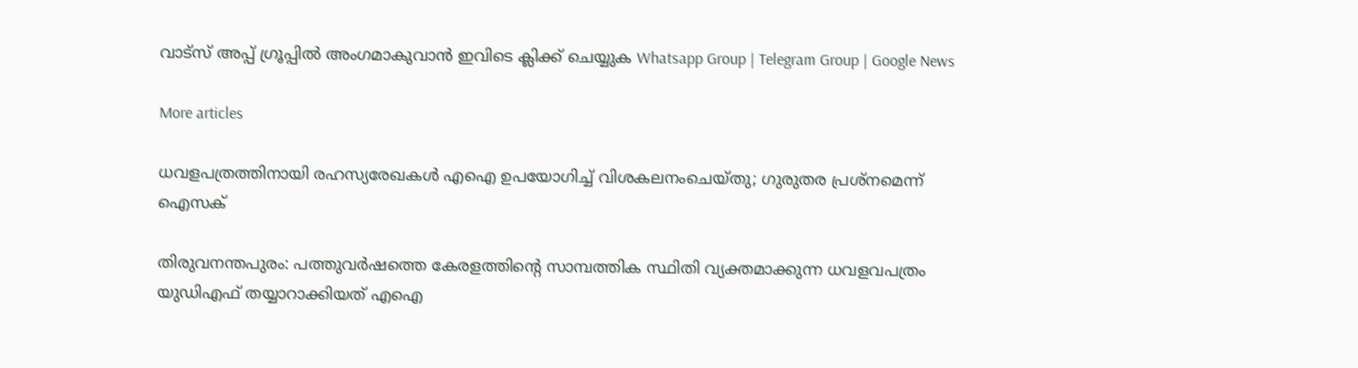വാട്സ് അപ്പ് ഗ്രൂപ്പിൽ അംഗമാകുവാൻ ഇവിടെ ക്ലിക്ക് ചെയ്യുക Whatsapp Group | Telegram Group | Google News

More articles

ധവളപത്രത്തിനായി രഹസ്യരേഖകൾ എഐ ഉപയോഗിച്ച് വിശകലനംചെയ്തു; ഗുരുതര പ്രശ്‌നമെന്ന് ഐസക്

തിരുവനന്തപുരം: പത്തുവർഷത്തെ കേരളത്തിന്റെ സാമ്പത്തിക സ്ഥിതി വ്യക്തമാക്കുന്ന ധവളവപത്രം യുഡിഎഫ് തയ്യാറാക്കിയത് എഐ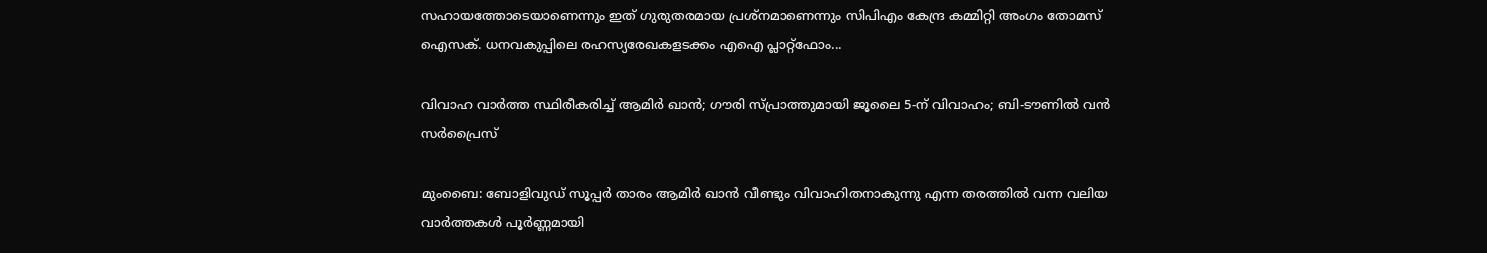സഹായത്തോടെയാണെന്നും ഇത് ഗുരുതരമായ പ്രശ്‌നമാണെന്നും സിപിഎം കേന്ദ്ര കമ്മിറ്റി അംഗം തോമസ് ഐസക്. ധനവകുപ്പിലെ രഹസ്യരേഖകളടക്കം എഐ പ്ലാറ്റ്‌ഫോം...

വിവാഹ വാർത്ത സ്ഥിരീകരിച്ച് ആമിർ ഖാൻ; ഗൗരി സ്പ്രാത്തുമായി ജൂലൈ 5-ന് വിവാഹം; ബി-ടൗണിൽ വൻ സർപ്രൈസ്

മുംബൈ: ബോളിവുഡ് സൂപ്പർ താരം ആമിർ ഖാൻ വീണ്ടും വിവാഹിതനാകുന്നു എന്ന തരത്തിൽ വന്ന വലിയ വാർത്തകൾ പൂർണ്ണമായി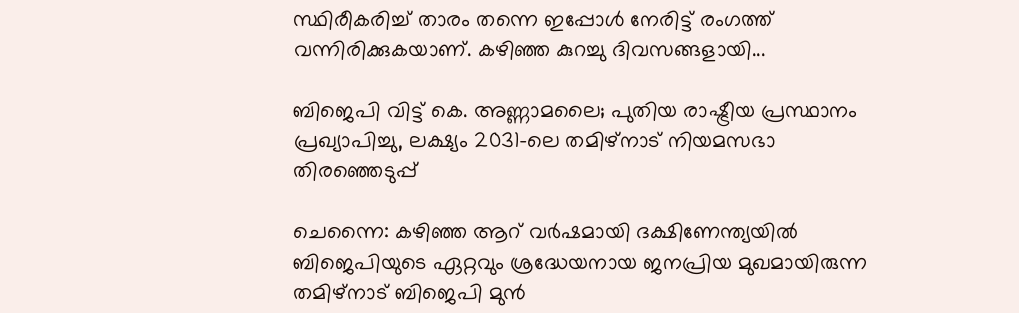സ്ഥിരീകരിച്ച് താരം തന്നെ ഇപ്പോൾ നേരിട്ട് രംഗത്ത് വന്നിരിക്കുകയാണ്. കഴിഞ്ഞ കുറച്ചു ദിവസങ്ങളായി...

ബിജെപി വിട്ട് കെ. അണ്ണാമലൈ; പുതിയ രാഷ്ട്രീയ പ്രസ്ഥാനം പ്രഖ്യാപിച്ചു, ലക്ഷ്യം 2031-ലെ തമിഴ്‌നാട് നിയമസഭാ തിരഞ്ഞെടുപ്പ്

ചെന്നൈ: കഴിഞ്ഞ ആറ് വർഷമായി ദക്ഷിണേന്ത്യയിൽ ബിജെപിയുടെ ഏറ്റവും ശ്രദ്ധേയനായ ജനപ്രിയ മുഖമായിരുന്ന തമിഴ്‌നാട് ബിജെപി മുൻ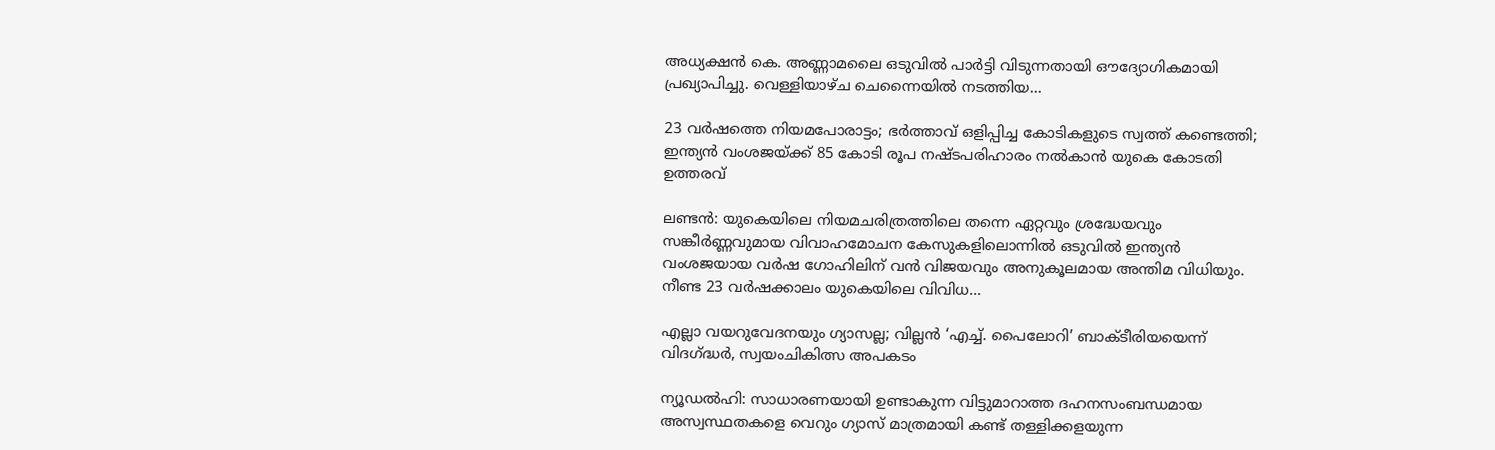അധ്യക്ഷൻ കെ. അണ്ണാമലൈ ഒടുവിൽ പാർട്ടി വിടുന്നതായി ഔദ്യോഗികമായി പ്രഖ്യാപിച്ചു. വെള്ളിയാഴ്ച ചെന്നൈയിൽ നടത്തിയ...

23 വർഷത്തെ നിയമപോരാട്ടം; ഭർത്താവ് ഒളിപ്പിച്ച കോടികളുടെ സ്വത്ത് കണ്ടെത്തി; ഇന്ത്യൻ വംശജയ്ക്ക് 85 കോടി രൂപ നഷ്ടപരിഹാരം നൽകാൻ യുകെ കോടതി ഉത്തരവ്

ലണ്ടൻ: യുകെയിലെ നിയമചരിത്രത്തിലെ തന്നെ ഏറ്റവും ശ്രദ്ധേയവും സങ്കീർണ്ണവുമായ വിവാഹമോചന കേസുകളിലൊന്നിൽ ഒടുവിൽ ഇന്ത്യൻ വംശജയായ വർഷ ഗോഹിലിന് വൻ വിജയവും അനുകൂലമായ അന്തിമ വിധിയും. നീണ്ട 23 വർഷക്കാലം യുകെയിലെ വിവിധ...

എല്ലാ വയറുവേദനയും ഗ്യാസല്ല; വില്ലൻ ‘എച്ച്. പൈലോറി’ ബാക്ടീരിയയെന്ന് വിദഗ്ദ്ധർ, സ്വയംചികിത്സ അപകടം

ന്യൂഡൽഹി: സാധാരണയായി ഉണ്ടാകുന്ന വിട്ടുമാറാത്ത ദഹനസംബന്ധമായ അസ്വസ്ഥതകളെ വെറും ഗ്യാസ് മാത്രമായി കണ്ട് തള്ളിക്കളയുന്ന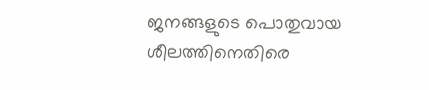ജനങ്ങളുടെ പൊതുവായ ശീലത്തിനെതിരെ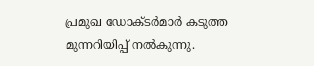പ്രമുഖ ഡോക്ടർമാർ കടുത്ത മുന്നറിയിപ്പ് നൽകുന്നു.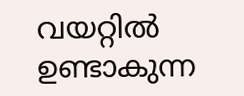വയറ്റിൽ ഉണ്ടാകുന്ന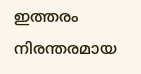ഇത്തരം നിരന്തരമായ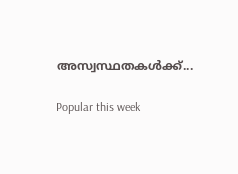അസ്വസ്ഥതകൾക്ക്...

Popular this week